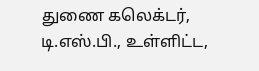துணை கலெக்டர், டி.எஸ்.பி., உள்ளிட்ட,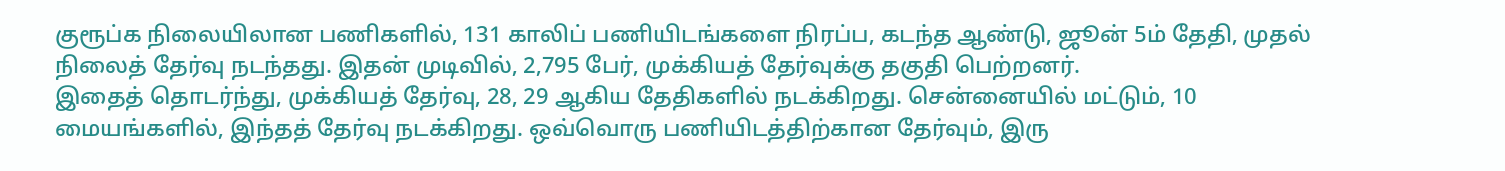குரூப்௧ நிலையிலான பணிகளில், 131 காலிப் பணியிடங்களை நிரப்ப, கடந்த ஆண்டு, ஜூன் 5ம் தேதி, முதல் நிலைத் தேர்வு நடந்தது. இதன் முடிவில், 2,795 பேர், முக்கியத் தேர்வுக்கு தகுதி பெற்றனர்.
இதைத் தொடர்ந்து, முக்கியத் தேர்வு, 28, 29 ஆகிய தேதிகளில் நடக்கிறது. சென்னையில் மட்டும், 10 மையங்களில், இந்தத் தேர்வு நடக்கிறது. ஒவ்வொரு பணியிடத்திற்கான தேர்வும், இரு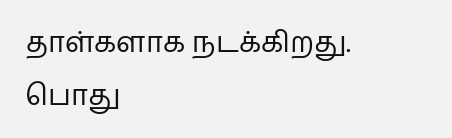தாள்களாக நடக்கிறது.
பொது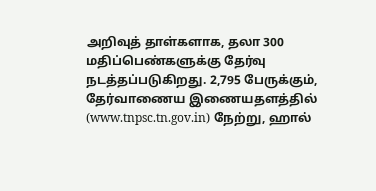அறிவுத் தாள்களாக, தலா 300 மதிப்பெண்களுக்கு தேர்வு நடத்தப்படுகிறது. 2,795 பேருக்கும், தேர்வாணைய இணையதளத்தில் (www.tnpsc.tn.gov.in) நேற்று, ஹால்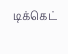டிக்கெட்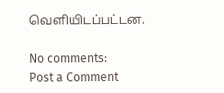வெளியிடப்பட்டன.

No comments:
Post a Comment